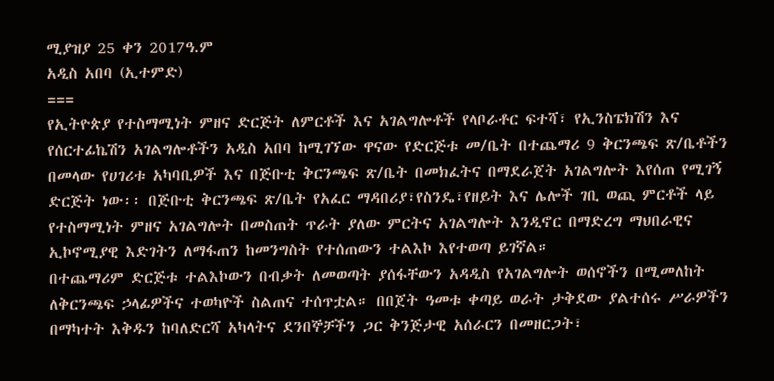ሚያዝያ 25 ቀን 2017ዓ.ም
አዲስ አበባ (ኢተምድ)
===
የኢትዮጵያ የተስማሚነት ምዘና ድርጅት ለምርቶች እና አገልግሎቶች የላቦራቶር ፍተሻ፣ የኢንስፔክሽን እና የሰርተፊኬሽን አገልግሎቶችን አዲስ አበባ ከሚገኘው ዋናው የድርጅቱ መ/ቤት በተጨማሪ 9 ቅርንጫፍ ጽ/ቤቶችን በመላው የሀገሪቱ አካባቢዎች እና በጅቡቲ ቅርንጫፍ ጽ/ቤት በመክፈትና በማደራጀት አገልግሎት እየሰጠ የሚገኝ ድርጅት ነው፡፡ በጅቡቲ ቅርንጫፍ ጽ/ቤት የአፈር ማዳበሪያ፣የስንዴ፣የዘይት እና ሌሎች ገቢ ወጪ ምርቶች ላይ የተስማሚነት ምዘና አገልግሎት በመስጠት ጥራት ያለው ምርትና አገልግሎት እንዲኖር በማድረግ ማህበራዊና ኢኮኖሚያዊ እድገትን ለማፋጠን ከመንግስት የተሰጠውን ተልእኮ እየተወጣ ይገኛል።
በተጨማሪም ድርጅቱ ተልእኮውን በብቃት ለመወጣት ያሰፋቸውን አዳዲስ የአገልግሎት ወሰኖችን በሚመለከት ለቅርንጫፍ ኃላፊዎችና ተወካዮች ስልጠና ተሰጥቷል። በበጀት ዓመቱ ቀጣይ ወራት ታቅደው ያልተሰሩ ሥራዎችን በማካተት እቅዱን ከባለድርሻ አካላትና ደንበኞቻችን ጋር ቅንጅታዊ አሰራርን በመዘርጋት፣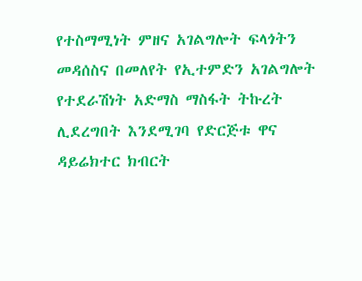የተስማሚነት ምዘና አገልግሎት ፍላጎትን መዳሰስና በመለየት የኢተምድን አገልግሎት የተደራሽነት አድማስ ማስፋት ትኩረት ሊደረግበት እንደሚገባ የድርጅቱ ዋና ዳይሬክተር ክብርት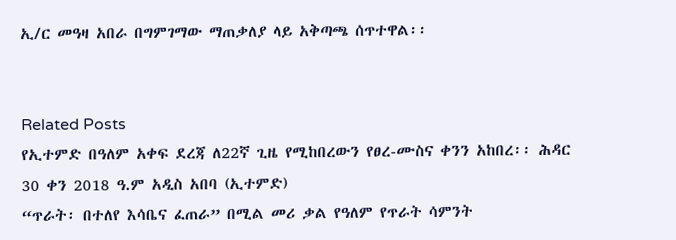ኢ/ር መዓዛ አበራ በግምገማው ማጠቃለያ ላይ አቅጣጫ ሰጥተዋል፡፡


Related Posts
የኢተምድ በዓለም አቀፍ ደረጃ ለ22ኛ ጊዜ የሚከበረውን የፀረ-ሙስና ቀንን አከበረ፡፡ ሕዳር 30 ቀን 2018 ዓ.ም አዲስ አበባ (ኢተምድ)
“ጥራት፡ በተለየ እሳቤና ፈጠራ” በሚል መሪ ቃል የዓለም የጥራት ሳምንት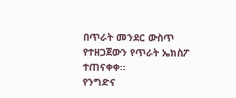በጥራት መንደር ውስጥ የተዘጋጀውን የጥራት ኤክስፖ ተጠናቀቀ።
የንግድና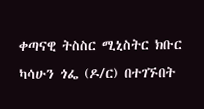ቀጣናዊ ትስስር ሚኒስትር ክቡር ካሳሁን ጎፌ (ዶ/ር) በተገኙበት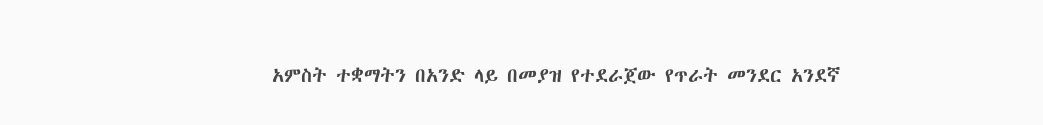አምስት ተቋማትን በአንድ ላይ በመያዝ የተደራጀው የጥራት መንደር አንደኛ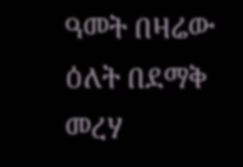ዓመት በዛሬው ዕለት በደማቅ መረሃ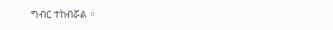ግብር ተከብሯል ።